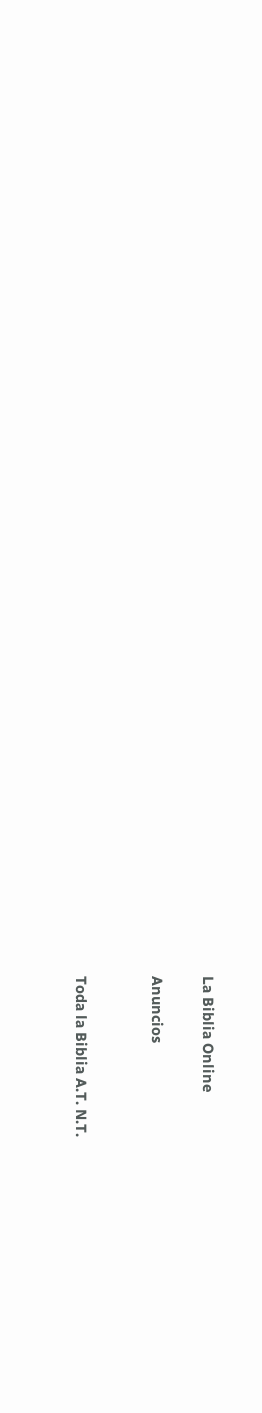La Biblia Online

Anuncios


Toda la Biblia A.T. N.T.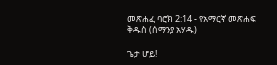መጽሐፈ ባሮክ 2:14 - የአማርኛ መጽሐፍ ቅዱስ (ሰማንያ አሃዱ)

ጌታ ሆይ!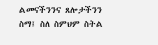ልመናችንንና ጸሎታችንን ስማ፤ ስለ ስምህም ስትል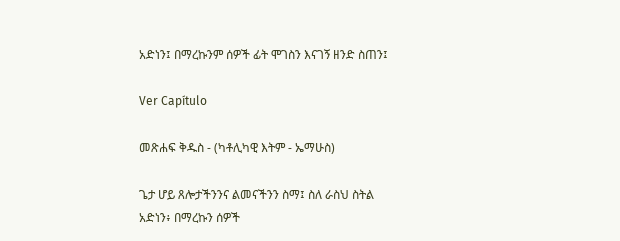አድነን፤ በማረኩንም ሰዎች ፊት ሞገስን እናገኝ ዘንድ ስጠን፤

Ver Capítulo

መጽሐፍ ቅዱስ - (ካቶሊካዊ እትም - ኤማሁስ)

ጌታ ሆይ ጸሎታችንንና ልመናችንን ስማ፤ ስለ ራስህ ስትል አድነን፥ በማረኩን ሰዎች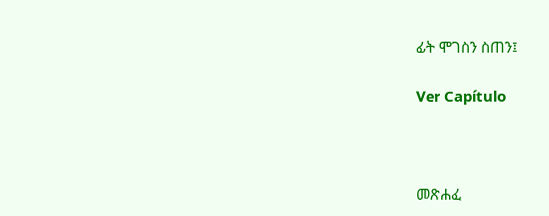ፊት ሞገስን ስጠን፤

Ver Capítulo



መጽሐፈ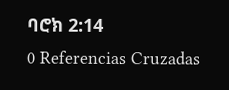ባሮክ 2:14
0 Referencias Cruzadas